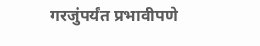गरजुंपर्यंत प्रभावीपणे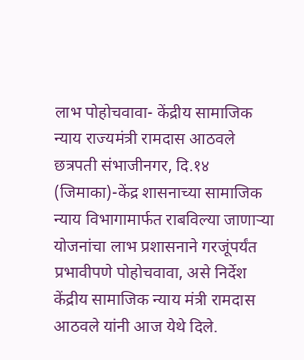लाभ पोहोचवावा- केंद्रीय सामाजिक न्याय राज्यमंत्री रामदास आठवले
छत्रपती संभाजीनगर, दि.१४ (जिमाका)-केंद्र शासनाच्या सामाजिक न्याय विभागामार्फत राबविल्या जाणाऱ्या योजनांचा लाभ प्रशासनाने गरजूंपर्यंत प्रभावीपणे पोहोचवावा, असे निर्देश केंद्रीय सामाजिक न्याय मंत्री रामदास आठवले यांनी आज येथे दिले.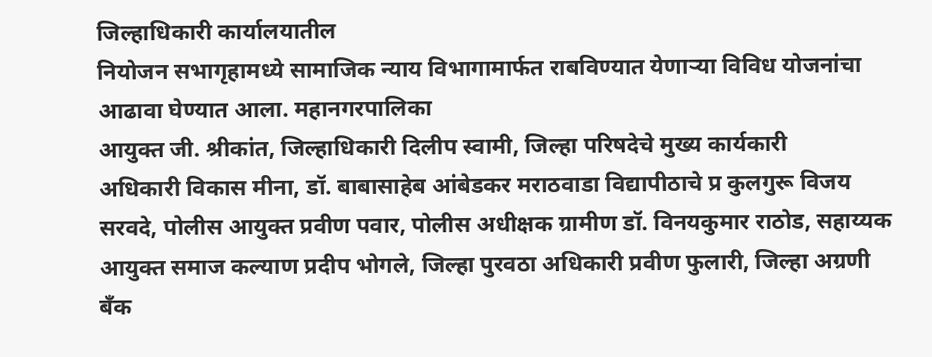जिल्हाधिकारी कार्यालयातील
नियोजन सभागृहामध्ये सामाजिक न्याय विभागामार्फत राबविण्यात येणाऱ्या विविध योजनांचा आढावा घेण्यात आला. महानगरपालिका
आयुक्त जी. श्रीकांत, जिल्हाधिकारी दिलीप स्वामी, जिल्हा परिषदेचे मुख्य कार्यकारी
अधिकारी विकास मीना, डॉ. बाबासाहेब आंबेडकर मराठवाडा विद्यापीठाचे प्र कुलगुरू विजय
सरवदे, पोलीस आयुक्त प्रवीण पवार, पोलीस अधीक्षक ग्रामीण डॉ. विनयकुमार राठोड, सहाय्यक
आयुक्त समाज कल्याण प्रदीप भोगले, जिल्हा पुरवठा अधिकारी प्रवीण फुलारी, जिल्हा अग्रणी
बँक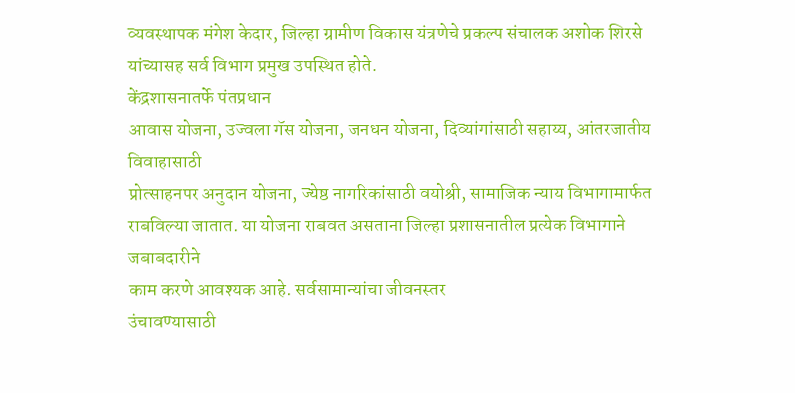व्यवस्थापक मंगेश केदार, जिल्हा ग्रामीण विकास यंत्रणेचे प्रकल्प संचालक अशोक शिरसे
यांच्यासह सर्व विभाग प्रमुख उपस्थित होते.
केंद्रशासनातर्फे पंतप्रधान
आवास योजना, उज्वला गॅस योजना, जनधन योजना, दिव्यांगांसाठी सहाय्य, आंतरजातीय विवाहासाठी
प्रोत्साहनपर अनुदान योजना, ज्येष्ठ नागरिकांसाठी वयोश्री, सामाजिक न्याय विभागामार्फत
राबविल्या जातात. या योजना राबवत असताना जिल्हा प्रशासनातील प्रत्येक विभागाने जबाबदारीने
काम करणे आवश्यक आहे. सर्वसामान्यांचा जीवनस्तर
उंचावण्यासाठी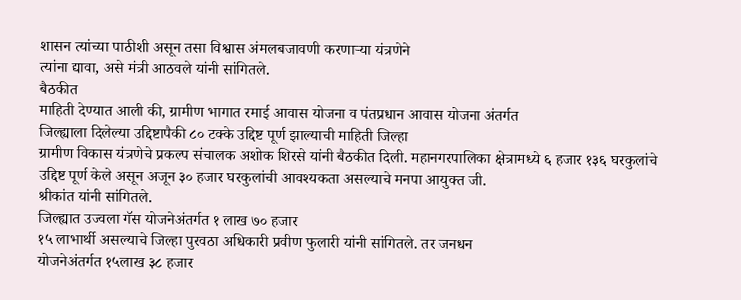शासन त्यांच्या पाठीशी असून तसा विश्वास अंमलबजावणी करणाऱ्या यंत्रणेने
त्यांना द्यावा, असे मंत्री आठवले यांनी सांगितले.
बैठकीत
माहिती देण्यात आली की, ग्रामीण भागात रमाई आवास योजना व पंतप्रधान आवास योजना अंतर्गत
जिल्ह्याला दिलेल्या उद्दिष्टापैकी ८० टक्के उद्दिष्ट पूर्ण झाल्याची माहिती जिल्हा
ग्रामीण विकास यंत्रणेचे प्रकल्प संचालक अशोक शिरसे यांनी बैठकीत दिली. महानगरपालिका क्षेत्रामध्ये ६ हजार १३६ घरकुलांचे
उद्दिष्ट पूर्ण केले असून अजून ३० हजार घरकुलांची आवश्यकता असल्याचे मनपा आयुक्त जी.
श्रीकांत यांनी सांगितले.
जिल्ह्यात उज्वला गॅस योजनेअंतर्गत १ लाख ७० हजार
१५ लाभार्थी असल्याचे जिल्हा पुरवठा अधिकारी प्रवीण फुलारी यांनी सांगितले. तर जनधन
योजनेअंतर्गत १५लाख ३८ हजार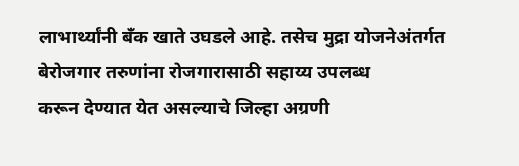लाभार्थ्यांनी बॅंक खाते उघडले आहे. तसेच मुद्रा योजनेअंतर्गत
बेरोजगार तरुणांना रोजगारासाठी सहाय्य उपलब्ध
करून देण्यात येत असल्याचे जिल्हा अग्रणी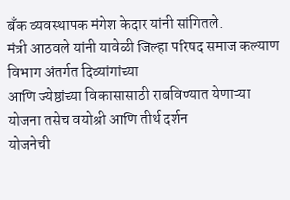बँक व्यवस्थापक मंगेश केदार यांनी सांगितले.
मंत्री आठवले यांनी यावेळी जिल्हा परिषद समाज कल्याण विभाग अंतर्गत दिव्यांगांच्या
आणि ज्येष्ठांच्या विकासासाठी राबविण्यात येणाऱ्या योजना तसेच वयोश्री आणि तीर्थ दर्शन
योजनेची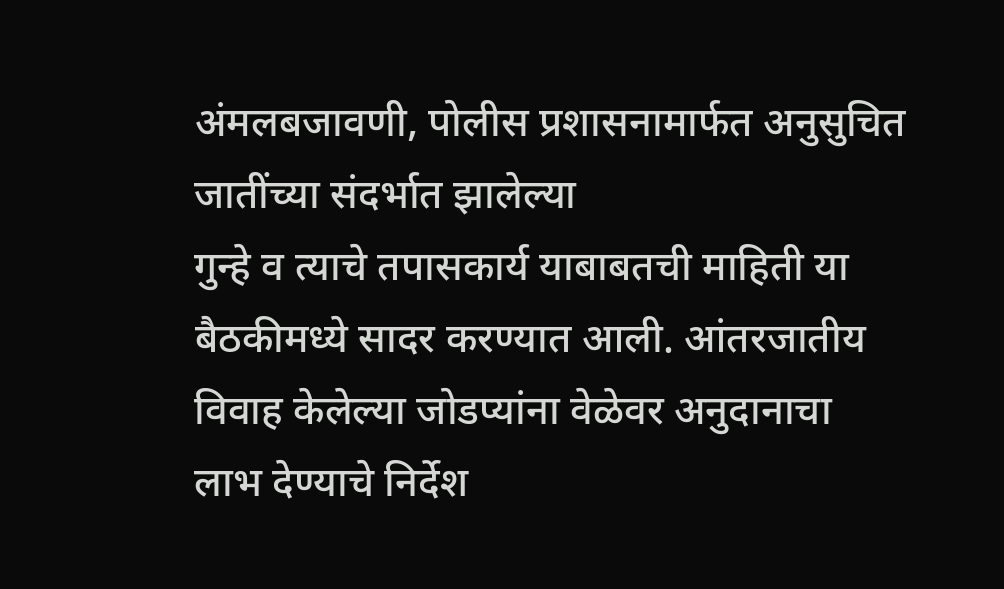अंमलबजावणी, पोलीस प्रशासनामार्फत अनुसुचित जातींच्या संदर्भात झालेल्या
गुन्हे व त्याचे तपासकार्य याबाबतची माहिती या बैठकीमध्ये सादर करण्यात आली. आंतरजातीय विवाह केलेल्या जोडप्यांना वेळेवर अनुदानाचा
लाभ देण्याचे निर्देश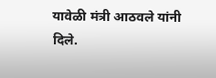यावेळी मंत्री आठवले यांनी दिले.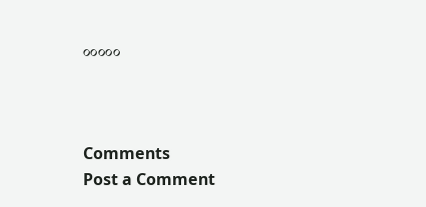०००००



Comments
Post a Comment